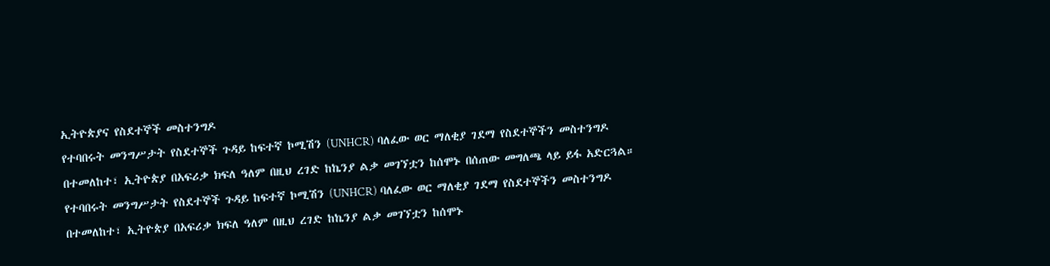ኢትዮጵያና የስደተኞች መስተንግዶ
የተባበሩት መንግሥታት የስደተኞች ጉዳይ ከፍተኛ ኮሚሽን (UNHCR) ባለፈው ወር ማለቂያ ገደማ የስደተኞችን መስተንግዶ በተመለከተ፣ ኢትዮጵያ በአፍሪቃ ክፍለ ዓለም በዚህ ረገድ ከኬንያ ልቃ መገኘቷን ከሰሞኑ በሰጠው መግለጫ ላይ ይፋ አድርጓል።
የተባበሩት መንግሥታት የስደተኞች ጉዳይ ከፍተኛ ኮሚሽን (UNHCR) ባለፈው ወር ማለቂያ ገደማ የስደተኞችን መስተንግዶ በተመለከተ፣ ኢትዮጵያ በአፍሪቃ ክፍለ ዓለም በዚህ ረገድ ከኬንያ ልቃ መገኘቷን ከሰሞኑ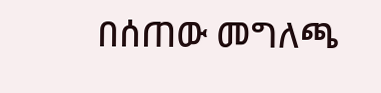በሰጠው መግለጫ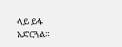ላይ ይፋ አድርጓል።